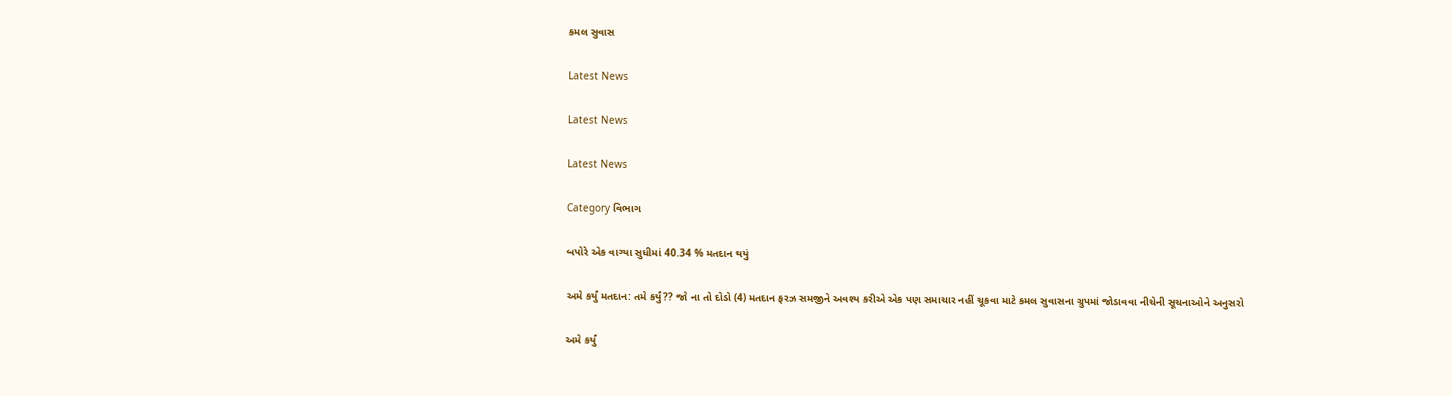કમલ સુવાસ

Latest News

Latest News

Latest News

Category વિભાગ

બપોરે એક વાગ્યા સુધીમાં 40.34 % મતદાન થયું

અમે કર્યું મતદાન: તમે કર્યું?? જો ના તો દોડો (4) મતદાન ફરઝ સમજીને અવશ્ય કરીએ એક પણ સમાચાર નહીં ચૂકવા માટે કમલ સુવાસના ગ્રુપમાં જોડાવવા નીચેની સૂચનાઓને અનુસરો

અમે કર્યું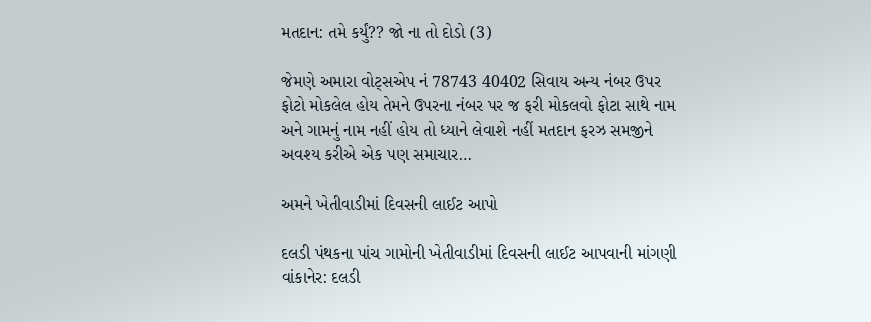મતદાન: તમે કર્યું?? જો ના તો દોડો (3)

જેમણે અમારા વોટ્સએપ નં 78743 40402 સિવાય અન્ય નંબર ઉપર ફોટો મોકલેલ હોય તેમને ઉપરના નંબર પર જ ફરી મોકલવો ફોટા સાથે નામ અને ગામનું નામ નહીં હોય તો ધ્યાને લેવાશે નહીં મતદાન ફરઝ સમજીને અવશ્ય કરીએ એક પણ સમાચાર…

અમને ખેતીવાડીમાં દિવસની લાઈટ આપો

દલડી પંથકના પાંચ ગામોની ખેતીવાડીમાં દિવસની લાઈટ આપવાની માંગણી વાંકાનેર: દલડી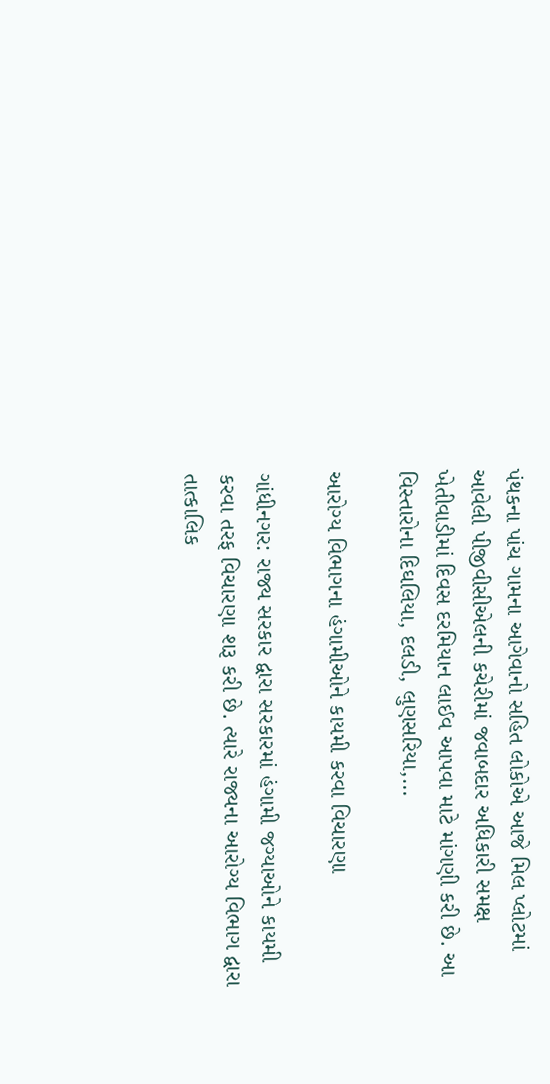પંથકના પાંચ ગામના આગેવાનો સહિત લોકોએ આજે મિલ પ્લોટમાં આવેલી પીજીવીસીએલની કચેરીમાં જવાબદાર અધિકારી સમક્ષ ખેતીવાડીમાં દિવસ દરમિયાન લાઈવ આપવા માટે માંગણી કરી છે. આ વિસ્તારોના દિઘલિયા, દલડી, લુણસરિયા,…

આરોગ્ય વિભાગના હંગામીઓને કાયમી કરવા વિચારણા

ગાંધીનગર: રાજ્ય સરકાર દ્વારા સરકારમાં હંગામી જગ્યાઓને કાયમી કરવા તરફ વિચારણા શરૂ કરી છે. ત્યારે રાજ્યના આરોગ્ય વિભાગ દ્વારા તાત્કાલિક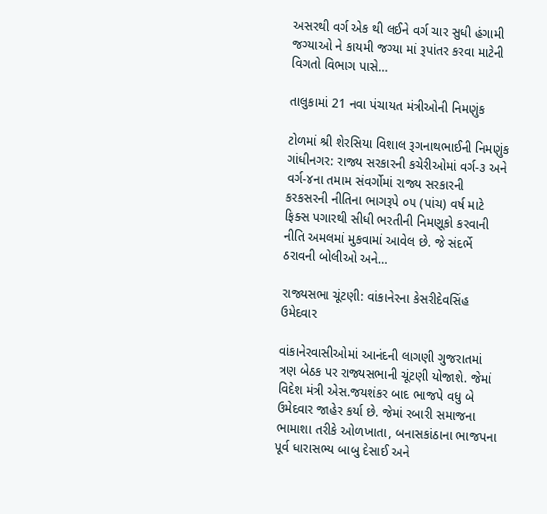અસરથી વર્ગ એક થી લઈને વર્ગ ચાર સુધી હંગામી જગ્યાઓ ને કાયમી જગ્યા માં રૂપાંતર કરવા માટેની વિગતો વિભાગ પાસે…

તાલુકામાં 21 નવા પંચાયત મંત્રીઓની નિમણુંક

ટોળમાં શ્રી શેરસિયા વિશાલ રૂગનાથભાઈની નિમણુંક ગાંધીનગર: રાજ્ય સરકારની કચેરીઓમાં વર્ગ-૩ અને વર્ગ-૪ના તમામ સંવર્ગોમાં રાજ્ય સરકારની કરકસરની નીતિના ભાગરૂપે ૦૫ (પાંચ) વર્ષ માટે ફિક્સ પગારથી સીધી ભરતીની નિમણૂકો કરવાની નીતિ અમલમાં મુકવામાં આવેલ છે. જે સંદર્ભે ઠરાવની બોલીઓ અને…

રાજ્યસભા ચૂંટણી: વાંકાનેરના કેસરીદેવસિંહ ઉમેદવાર

વાંકાનેરવાસીઓમાં આનંદની લાગણી ગુજરાતમાં ત્રણ બેઠક પર રાજ્યસભાની ચૂંટણી યોજાશે. જેમાં વિદેશ મંત્રી એસ.જયશંકર બાદ ભાજપે વધુ બે ઉમેદવાર જાહેર કર્યા છે. જેમાં રબારી સમાજના ભામાશા તરીકે ઓળખાતા, બનાસકાંઠાના ભાજપના પૂર્વ ધારાસભ્ય બાબુ દેસાઈ અને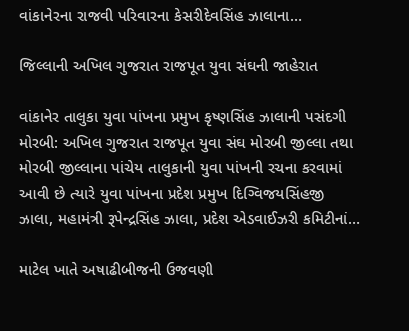વાંકાનેરના રાજવી પરિવારના કેસરીદેવસિંહ ઝાલાના…

જિલ્લાની અખિલ ગુજરાત રાજપૂત યુવા સંઘની જાહેરાત

વાંકાનેર તાલુકા યુવા પાંખના પ્રમુખ કૃષ્ણસિંહ ઝાલાની પસંદગી મોરબી: અખિલ ગુજરાત રાજપૂત યુવા સંઘ મોરબી જીલ્લા તથા મોરબી જીલ્લાના પાંચેય તાલુકાની યુવા પાંખની રચના કરવામાં આવી છે ત્યારે યુવા પાંખના પ્રદેશ પ્રમુખ દિગ્વિજયસિંહજી ઝાલા, મહામંત્રી રૂપેન્દ્રસિંહ ઝાલા, પ્રદેશ એડવાઈઝરી કમિટીનાં…

માટેલ ખાતે અષાઢીબીજની ઉજવણી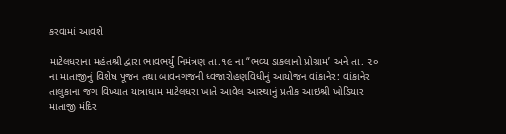કરવામાં આવશે

માટેલધરાના મહંતશ્રી દ્વારા ભાવભર્યું નિમંત્રણ તા.૧૯ ના “ભવ્ય ડાકલાનો પ્રોગ્રામ’ અને તા. ૨૦ ના માતાજીનું વિશેષ પૂજન તથા બાવનગજની ધ્વજારોહણવિધીનું આયોજન વાંકાનેર: વાંકાનેર તાલુકાના જગ વિખ્યાત યાત્રાધામ માટેલધરા ખાતે આવેલ આસ્થાનું પ્રતીક આઇશ્રી ખોડિયાર માતાજી મંદિર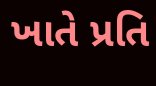ખાતે પ્રતિ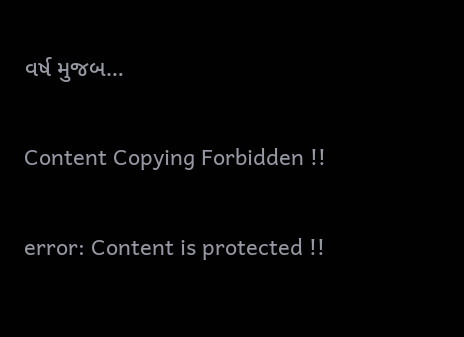વર્ષ મુજબ…

Content Copying Forbidden !!

error: Content is protected !!